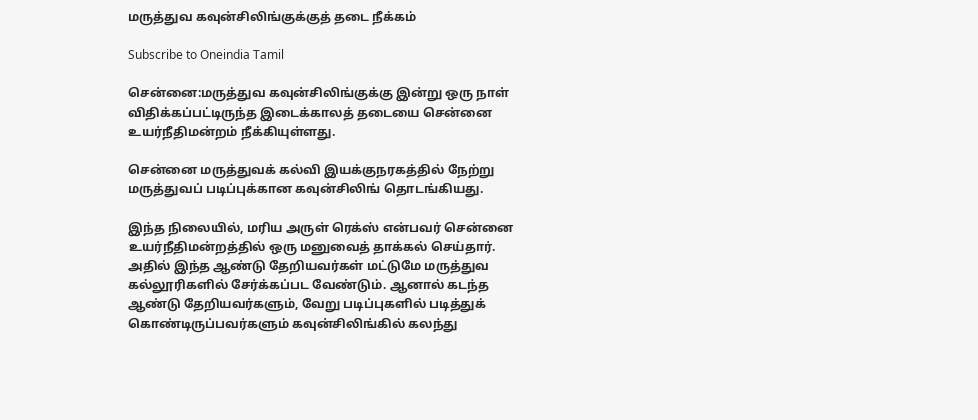மருத்துவ கவுன்சிலிங்குக்குத் தடை நீக்கம்

Subscribe to Oneindia Tamil

சென்னை:மருத்துவ கவுன்சிலிங்குக்கு இன்று ஒரு நாள் விதிக்கப்பட்டிருந்த இடைக்காலத் தடையை சென்னை உயர்நீதிமன்றம் நீக்கியுள்ளது.

சென்னை மருத்துவக் கல்வி இயக்குநரகத்தில் நேற்று மருத்துவப் படிப்புக்கான கவுன்சிலிங் தொடங்கியது.

இந்த நிலையில், மரிய அருள் ரெக்ஸ் என்பவர் சென்னை உயர்நீதிமன்றத்தில் ஒரு மனுவைத் தாக்கல் செய்தார். அதில் இந்த ஆண்டு தேறியவர்கள் மட்டுமே மருத்துவ கல்லூரிகளில் சேர்க்கப்பட வேண்டும். ஆனால் கடந்த ஆண்டு தேறியவர்களும், வேறு படிப்புகளில் படித்துக் கொண்டிருப்பவர்களும் கவுன்சிலிங்கில் கலந்து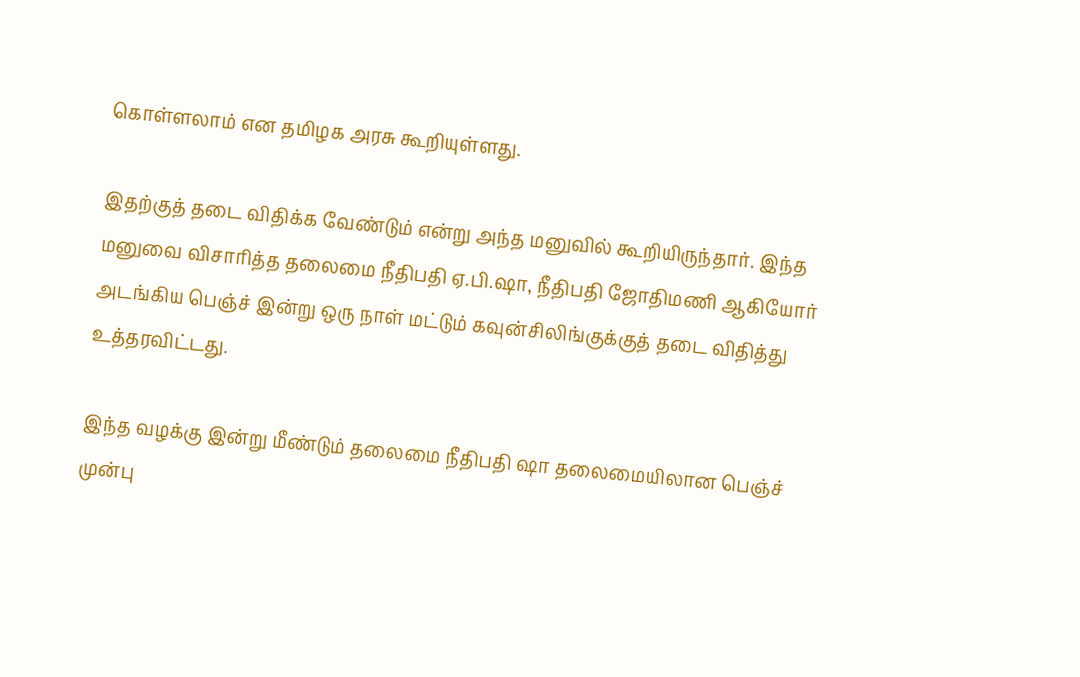கொள்ளலாம் என தமிழக அரசு கூறியுள்ளது.

இதற்குத் தடை விதிக்க வேண்டும் என்று அந்த மனுவில் கூறியிருந்தார். இந்த மனுவை விசாரித்த தலைமை நீதிபதி ஏ.பி.ஷா, நீதிபதி ஜோதிமணி ஆகியோர் அடங்கிய பெஞ்ச் இன்று ஒரு நாள் மட்டும் கவுன்சிலிங்குக்குத் தடை விதித்து உத்தரவிட்டது.

இந்த வழக்கு இன்று மீண்டும் தலைமை நீதிபதி ஷா தலைமையிலான பெஞ்ச் முன்பு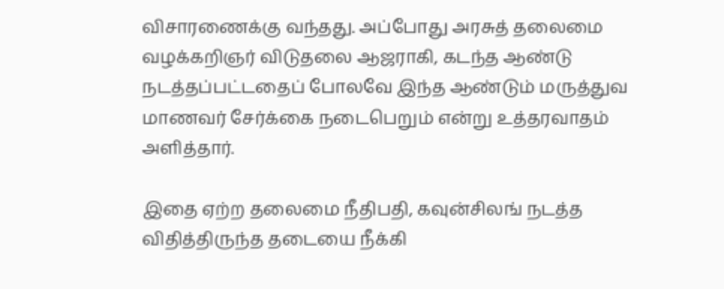விசாரணைக்கு வந்தது. அப்போது அரசுத் தலைமை வழக்கறிஞர் விடுதலை ஆஜராகி, கடந்த ஆண்டு நடத்தப்பட்டதைப் போலவே இந்த ஆண்டும் மருத்துவ மாணவர் சேர்க்கை நடைபெறும் என்று உத்தரவாதம் அளித்தார்.

இதை ஏற்ற தலைமை நீதிபதி, கவுன்சிலங் நடத்த விதித்திருந்த தடையை நீக்கி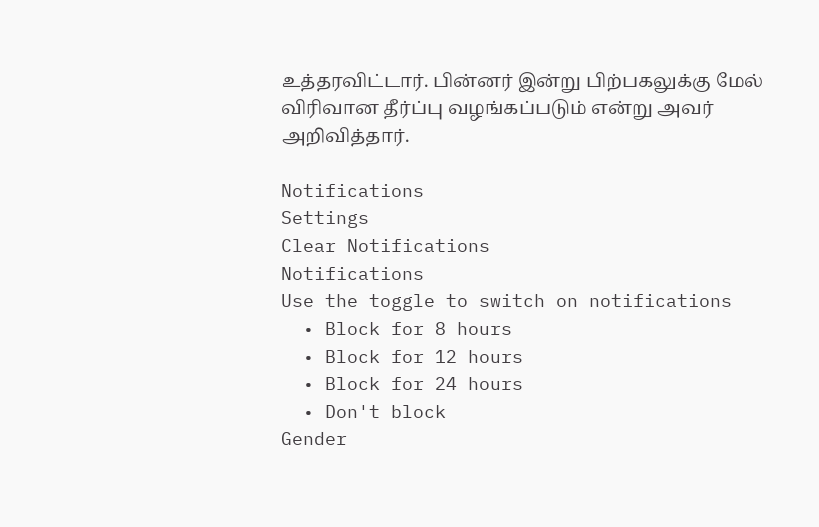உத்தரவிட்டார். பின்னர் இன்று பிற்பகலுக்கு மேல் விரிவான தீர்ப்பு வழங்கப்படும் என்று அவர் அறிவித்தார்.

Notifications
Settings
Clear Notifications
Notifications
Use the toggle to switch on notifications
  • Block for 8 hours
  • Block for 12 hours
  • Block for 24 hours
  • Don't block
Gender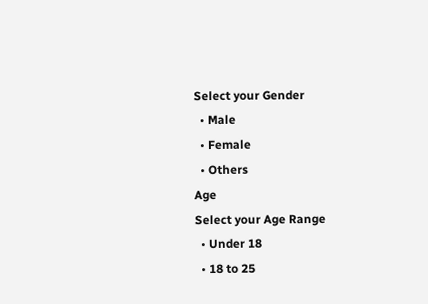Select your Gender
  • Male
  • Female
  • Others
Age
Select your Age Range
  • Under 18
  • 18 to 25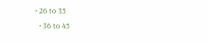• 26 to 35
  • 36 to 45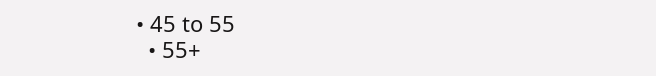• 45 to 55
  • 55+